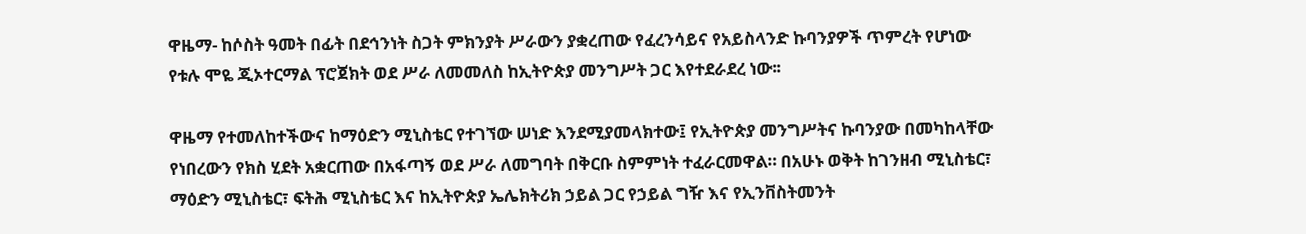ዋዜማ- ከሶስት ዓመት በፊት በደኅንነት ስጋት ምክንያት ሥራውን ያቋረጠው የፈረንሳይና የአይስላንድ ኩባንያዎች ጥምረት የሆነው የቱሉ ሞዬ ጂኦተርማል ፕሮጀክት ወደ ሥራ ለመመለስ ከኢትዮጵያ መንግሥት ጋር እየተደራደረ ነው፡፡

ዋዜማ የተመለከተችውና ከማዕድን ሚኒስቴር የተገኘው ሠነድ እንደሚያመላክተው፤ የኢትዮጵያ መንግሥትና ኩባንያው በመካከላቸው የነበረውን የክስ ሂደት አቋርጠው በአፋጣኝ ወደ ሥራ ለመግባት በቅርቡ ስምምነት ተፈራርመዋል። በአሁኑ ወቅት ከገንዘብ ሚኒስቴር፣ ማዕድን ሚኒስቴር፣ ፍትሕ ሚኒስቴር እና ከኢትዮጵያ ኤሌክትሪክ ኃይል ጋር የኃይል ግዥ እና የኢንቨስትመንት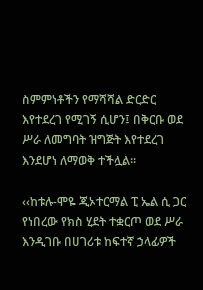ስምምነቶችን የማሻሻል ድርድር እየተደረገ የሚገኝ ሲሆን፤ በቅርቡ ወደ ሥራ ለመግባት ዝግጅት እየተደረገ እንደሆነ ለማወቅ ተችሏል።

‹‹ከቱሉ-ሞዬ ጂኦተርማል ፒ ኤል ሲ ጋር የነበረው የክስ ሂደት ተቋርጦ ወደ ሥራ እንዲገቡ በሀገሪቱ ከፍተኛ ኃላፊዎች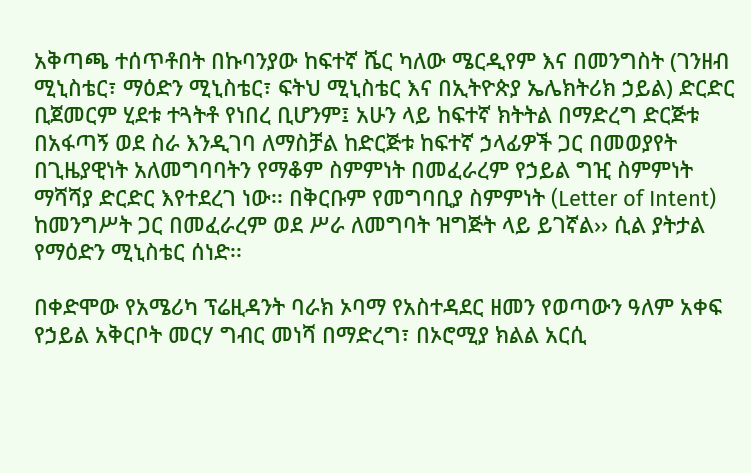አቅጣጫ ተሰጥቶበት በኩባንያው ከፍተኛ ሼር ካለው ሜርዲየም እና በመንግስት (ገንዘብ ሚኒስቴር፣ ማዕድን ሚኒስቴር፣ ፍትህ ሚኒስቴር እና በኢትዮጵያ ኤሌክትሪክ ኃይል) ድርድር ቢጀመርም ሂደቱ ተጓትቶ የነበረ ቢሆንም፤ አሁን ላይ ከፍተኛ ክትትል በማድረግ ድርጅቱ በአፋጣኝ ወደ ስራ እንዲገባ ለማስቻል ከድርጅቱ ከፍተኛ ኃላፊዎች ጋር በመወያየት በጊዜያዊነት አለመግባባትን የማቆም ስምምነት በመፈራረም የኃይል ግዢ ስምምነት ማሻሻያ ድርድር እየተደረገ ነው፡፡ በቅርቡም የመግባቢያ ስምምነት (Letter of Intent) ከመንግሥት ጋር በመፈራረም ወደ ሥራ ለመግባት ዝግጅት ላይ ይገኛል›› ሲል ያትታል የማዕድን ሚኒስቴር ሰነድ፡፡

በቀድሞው የአሜሪካ ፕሬዚዳንት ባራክ ኦባማ የአስተዳደር ዘመን የወጣውን ዓለም አቀፍ የኃይል አቅርቦት መርሃ ግብር መነሻ በማድረግ፣ በኦሮሚያ ክልል አርሲ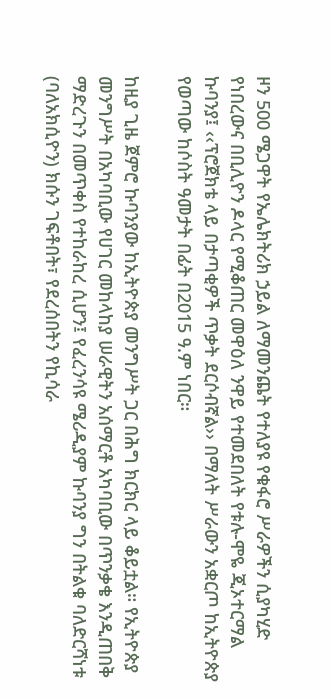ዞን 500 ሜጋዋት የኤሌክትሪክ ኃይል ለማመንጨት የተለያዩ የቁፋሮ ሥራዎችን ሲያካሂድ የነበረውና በቢሊዮን ዶላር የሚቆጠር መዋዕለ ንዋይ የተመደበለት የቱሉ-ሞዬ ጂኦተርማል ኩባንያ፤ ‹‹ፕሮጀክቴ ላይ በታጣቂዎች ጥቃት ደርሶብኛል›› በማለት ሥራውን አቋርጦ ከኢትዮጵያ የወጣው ከሶስት ዓመታት በፊት በ2015 ዓ.ም ነበር።

ከዚያ ጊዜ ጀምሮ ኩባንያው ከኢትዮጵያ መንግሥት ጋር በሕግ ክርክር ላይ ቆይቷል። የኢትዮጵያ መንግሥት በአካባቢው የሀገር መከላከያ ሠራዊትን አሰማርቶ አካባቢው በጥንቃቄ እንዲጠበቅ ማድረጉን በመጥቀስ የተከራከረ ሲሆን፤ የፈረንሳዩ ሜሪዲያም ኩባንያ ግን በትልቁ ባለድርሻነቱ (ባለአክሲዮን) ክሱን ገፍቶበት፣ የደረሰበትን የኪሳራ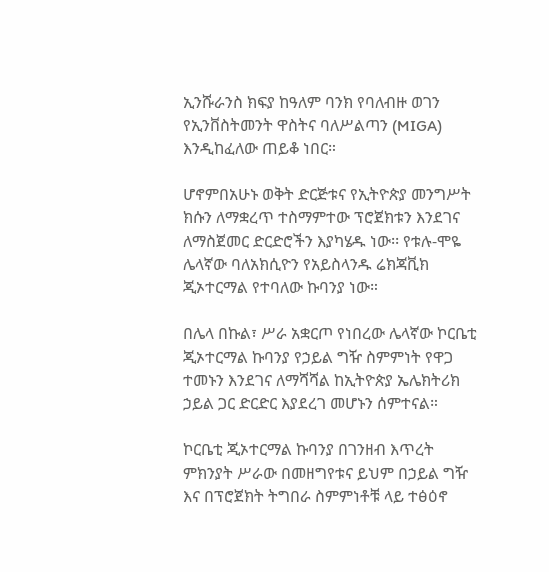ኢንሹራንስ ክፍያ ከዓለም ባንክ የባለብዙ ወገን የኢንቨስትመንት ዋስትና ባለሥልጣን (MIGA) እንዲከፈለው ጠይቆ ነበር።

ሆኖምበአሁኑ ወቅት ድርጅቱና የኢትዮጵያ መንግሥት ክሱን ለማቋረጥ ተስማምተው ፕሮጀክቱን እንደገና ለማስጀመር ድርድሮችን እያካሄዱ ነው፡፡ የቱሉ-ሞዬ ሌላኛው ባለአክሲዮን የአይስላንዱ ሬክጃቪክ ጂኦተርማል የተባለው ኩባንያ ነው።

በሌላ በኩል፣ ሥራ አቋርጦ የነበረው ሌላኛው ኮርቤቲ ጂኦተርማል ኩባንያ የኃይል ግዥ ስምምነት የዋጋ ተመኑን እንደገና ለማሻሻል ከኢትዮጵያ ኤሌክትሪክ ኃይል ጋር ድርድር እያደረገ መሆኑን ሰምተናል።

ኮርቤቲ ጂኦተርማል ኩባንያ በገንዘብ እጥረት ምክንያት ሥራው በመዘግየቱና ይህም በኃይል ግዥ እና በፕሮጀክት ትግበራ ስምምነቶቹ ላይ ተፅዕኖ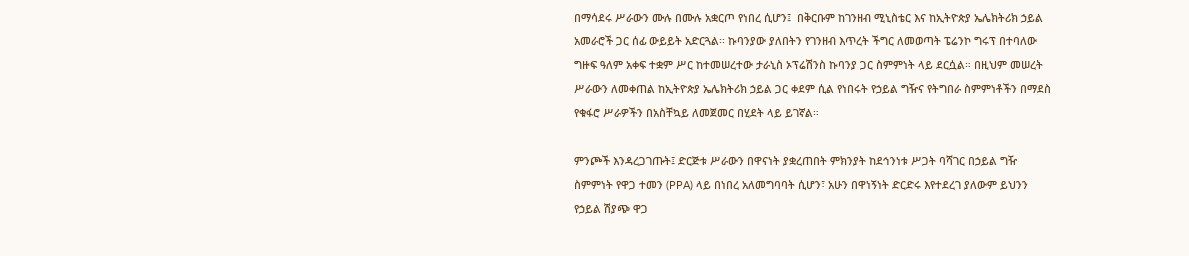በማሳደሩ ሥራውን ሙሉ በሙሉ አቋርጦ የነበረ ሲሆን፤  በቅርቡም ከገንዘብ ሚኒስቴር እና ከኢትዮጵያ ኤሌክትሪክ ኃይል አመራሮች ጋር ሰፊ ውይይት አድርጓል፡፡ ኩባንያው ያለበትን የገንዘብ እጥረት ችግር ለመወጣት ፔሬንኮ ግሩፕ በተባለው ግዙፍ ዓለም አቀፍ ተቋም ሥር ከተመሠረተው ታራኒስ ኦፕሬሽንስ ኩባንያ ጋር ስምምነት ላይ ደርሷል። በዚህም መሠረት ሥራውን ለመቀጠል ከኢትዮጵያ ኤሌክትሪክ ኃይል ጋር ቀደም ሲል የነበሩት የኃይል ግዥና የትግበራ ስምምነቶችን በማደስ የቁፋሮ ሥራዎችን በአስቸኳይ ለመጀመር በሂደት ላይ ይገኛል።

ምንጮች እንዳረጋገጡት፤ ድርጅቱ ሥራውን በዋናነት ያቋረጠበት ምክንያት ከደኅንነቱ ሥጋት ባሻገር በኃይል ግዥ ስምምነት የዋጋ ተመን (PPA) ላይ በነበረ አለመግባባት ሲሆን፣ አሁን በዋነኝነት ድርድሩ እየተደረገ ያለውም ይህንን የኃይል ሽያጭ ዋጋ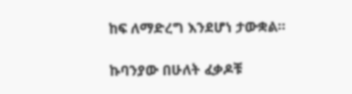ከፍ ለማድረግ እንደሆነ ታውቋል።

ኩባንያው በሁለት ፈቃዶቹ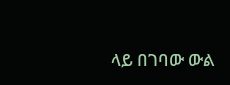ላይ በገባው ውል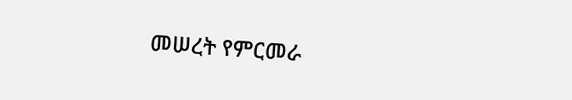መሠረት የምርመራ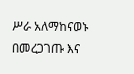ሥራ አለማከናወኑ በመረጋገጡ እና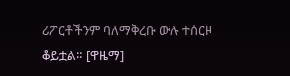ሪፖርቶችንም ባለማቅረቡ ውሉ ተሰርዞ ቆይቷል። [ዋዜማ]